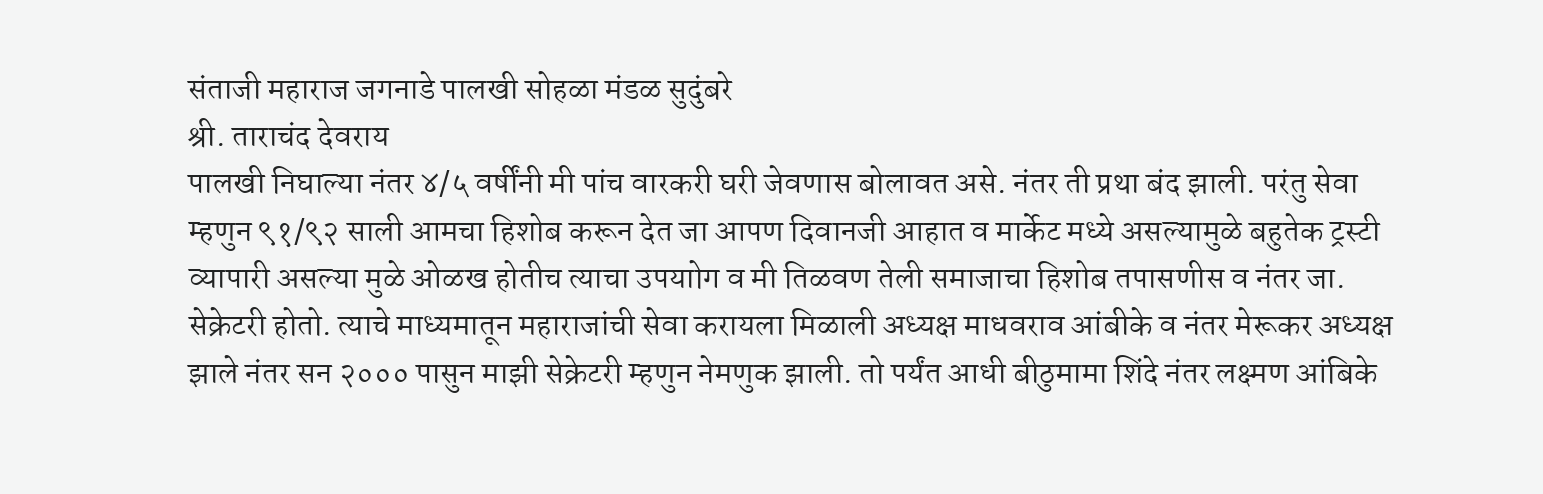संताजी महाराज जगनाडे पालखी सोहळा मंडळ सुदुंबरे
श्री. ताराचंद देवराय
पालखी निघाल्या नंतर ४/५ वर्षींनी मी पांच वारकरी घरी जेवणास बोलावत असे. नंतर ती प्रथा बंद झाली. परंतु सेवा म्हणुन ९१/९२ साली आमचा हिशोब करून देत जा आपण दिवानजी आहात व मार्केट मध्ये असल्यामुळे बहुतेक ट्रस्टी व्यापारी असल्या मुळे ओळख होतीच त्याचा उपयाोग व मी तिळवण तेली समाजाचा हिशोब तपासणीस व नंतर जा. सेक्रेटरी होतो. त्याचे माध्यमातून महाराजांची सेवा करायला मिळाली अध्यक्ष माधवराव आंबीके व नंतर मेरूकर अध्यक्ष झाले नंतर सन २००० पासुन माझी सेक्रेटरी म्हणुन नेमणुक झाली. तो पर्यंत आधी बीठुमामा शिंदे नंतर लक्ष्मण आंबिके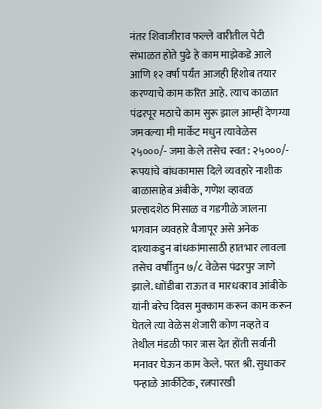नंतर शिवाजीराव फल्ले वारीतील पेटी संभाळत होते पुढे हे काम माझेकडे आले आणि १२ वर्षा पर्यंत आजही हिशोब तयार करण्याचे काम करित आहे. त्याच काळात पंढरपूर मठाचे काम सुरू झाल आम्हीं देणग्या जमवल्या मी मार्केट मधुन त्यावेळेस २५०००/- जमा केले तसेच स्वत: २५०००/- रूपयांचे बांधकामास दिले व्यवहारे नाशीक बाळासाहेब अंबीके, गणेश व्हावळ प्रल्हादशेठ मिसाळ व गडगीळे जालना भगवान व्यवहारे वैजापूर असे अनेक दात्याकडुन बांधकांमासाठी हातभार लावला तसेच वर्षाीतुन ७/८ वेळेस पंढरपुर जाणे झाले. धाोंडीबा राऊत व मारधवराव आंबीके यांनी बरेच दिवस मुक्काम करून काम करून घेतले त्या वेळेस शेजारी कोण नव्हते व तेथील मंडळी फार त्रास देत होंती सर्वानी मनावर घेऊन काम केले. परत श्री. सुधाकर पन्हाळे आर्कीटेक, रत्नपारखी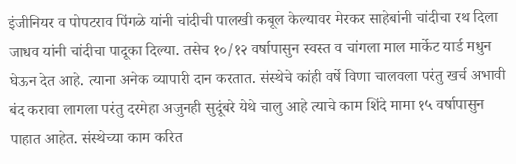इंजीनियर व पोपटराव पिंगळे यांनी चांदीची पालखी कबूल केल्यावर मेरकर साहेबांनी चांदीचा रथ दिला जाधव यांनी चांदीचा पादूका दिल्या. तसेच १०/१२ वर्षापासुन स्वस्त व चांगला माल मार्केट यार्ड मधुन घेऊन देत आहे. त्याना अनेक व्यापारी दान करतात. संस्थेचे कांही वर्षे विणा चालवला परंतु खर्च अभावी बंद करावा लागला परंतु दरमेहा अजुनही सुदूंबरे येथे चालु आहे त्याचे काम शिंदे मामा १५ वर्षापासुन पाहात आहेत. संस्थेच्या काम करित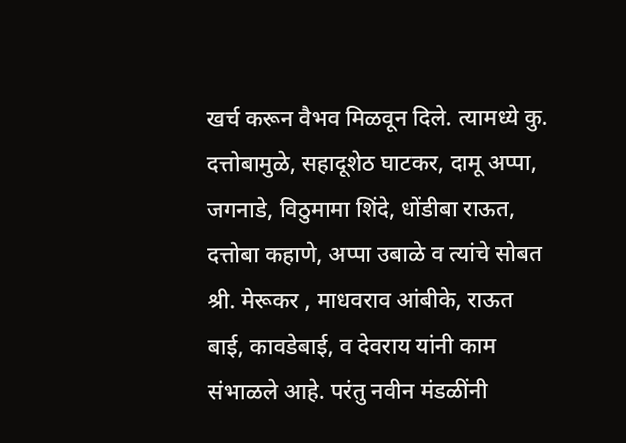खर्च करून वैभव मिळवून दिले. त्यामध्ये कु. दत्तोबामुळे, सहादूशेठ घाटकर, दामू अप्पा, जगनाडे, विठुमामा शिंदे, धोंडीबा राऊत, दत्तोबा कहाणे, अप्पा उबाळे व त्यांचे सोबत श्री. मेरूकर , माधवराव आंबीके, राऊत बाई, कावडेबाई, व देवराय यांनी काम संभाळले आहे. परंतु नवीन मंडळींनी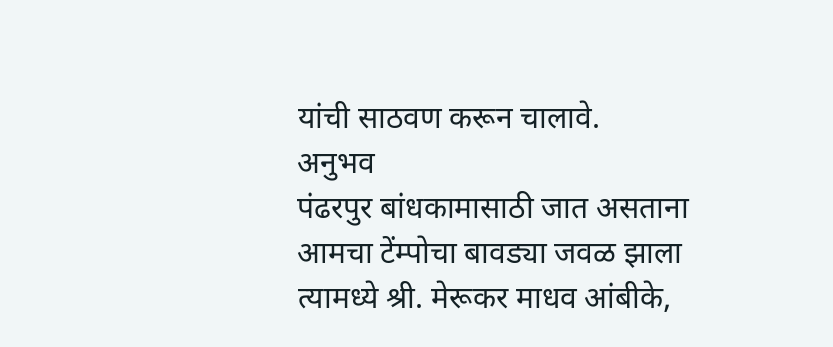यांची साठवण करून चालावे.
अनुभव
पंढरपुर बांधकामासाठी जात असताना आमचा टेंम्पोचा बावड्या जवळ झाला त्यामध्ये श्री. मेरूकर माधव आंबीके,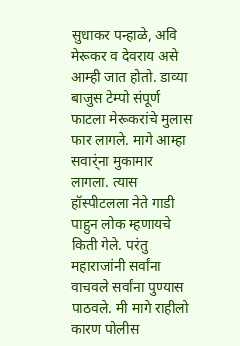सुधाकर पन्हाळे, अवि मेरूकर व देवराय असे आम्ही जात होतो. डाव्या बाजुस टेम्पो संपूर्ण फाटला मेरूकरांचे मुलास फार लागले. मागे आम्हा सवार्ंना मुकामार लागला. त्यास हॉस्पीटलला नेते गाडी पाहुन लोक म्हणायचे किती गेले. परंतु महाराजांनी सर्वांना वाचवले सर्वांना पुण्यास पाठवले. मी मागे राहीलो कारण पोलीस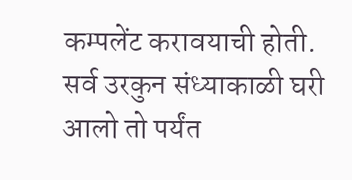कम्पलेंट करावयाची होती. सर्व उरकुन संध्याकाळी घरी आलो तो पर्यंत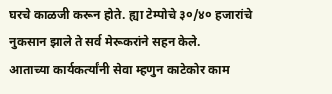घरचे काळजी करून होते. ह्या टेम्पोचे ३०/४० हजारांचे नुकसान झाले ते सर्व मेरूकरांने सहन केले.
आताच्या कार्यकर्त्यांनी सेवा म्हणुन काटेकोर काम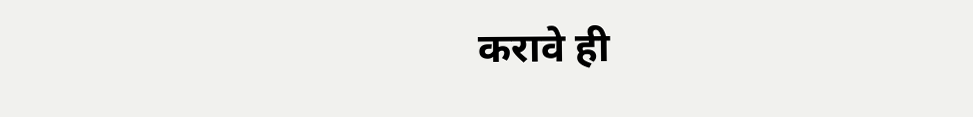करावे ही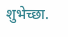शुभेच्छा.